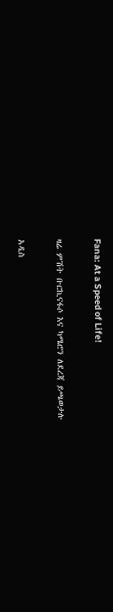Fana: At a Speed of Life!

ዛሬ ምሽት ቡርኪናፋሶ እና ካሜሮን ለደረጃ ይጫወታሉ

አዲስ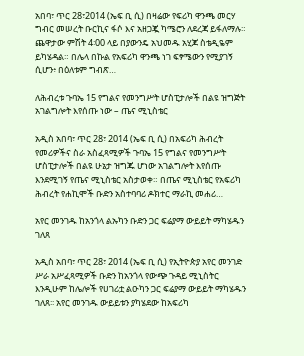አበባ፣ ጥር 28፣2014 (ኤፍ ቢ ሲ) በዛሬው የፍሪካ ዋንጫ መርሃ ግብር መሠረት ቡርኪና ፋሶ እና አዘጋጇ ካሜሮን ለደረጃ ይፋለማሉ። ጨዋታው ምሽት 4፡00 ላይ በያውንዴ አህመዱ አሂጆ ስቴዲዬም ይካሄዳል። በሌላ በኩል የአፍሪካ ዋንጫ ነገ ፍፃሜውን የሚያገኝ ሲሆን፥ በዕለቱም ግብጽ…

ለሕብረቱ ጉባኤ 15 የግልና የመንግሥት ሆስፒታሎች በልዩ ዝግጅት አገልግሎት እየሰጡ ነው – ጤና ሚኒስቴር

አዲስ አበባ፣ ጥር 28፣ 2014 (ኤፍ ቢ ሲ) በአፍሪካ ሕብረት የመሪዎችና ስራ አስፈጻሚዎች ጉባኤ 15 የግልና የመንግሥት ሆስፒታሎች በልዩ ሁኔታ ዝግጁ ሆነው አገልግሎት እየሰጡ እንደሚገኝ የጤና ሚኒስቴር አስታወቀ። በጤና ሚኒስቴር የአፍሪካ ሕብረት የሐኪሞች ቡድን አስተባባሪ ዶክተር ማራኪ መሐሪ…

አየር መንገዱ ከአንጎላ ልኡካን ቡድን ጋር ፍሬያማ ውይይት ማካሄዱን ገለጸ

አዲስ አበባ፣ ጥር 28፣ 2014 (ኤፍ ቢ ሲ) የኢትዮጵያ አየር መንገድ ሥራ አሥፈጻሚዎች ቡድን ከአንጎላ የውጭ ጉዳይ ሚኒስትር እንዲሁም ከሌሎች የሀገሪቷ ልዑካን ጋር ፍሬያማ ውይይት ማካሄዱን ገለጸ፡፡ አየር መንገዱ ውይይቱን ያካሄደው ከአፍሪካ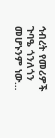ኅብረት የመሪዎች ጉባዔ ጎንለጎን መሆኑንም ነው…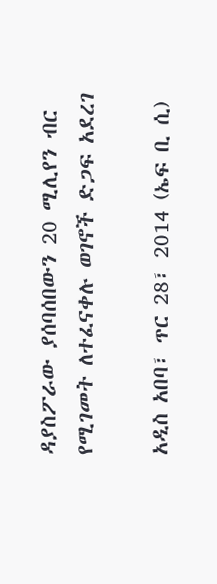ዳያስፖራው ያሰባሰበውን 20 ሚሊየን ብር የሚገመት ለተፈናቀሉ ወገኖች ድጋፍ አደረገ

አዲስ አበባ፣ ጥር 28፣ 2014 (ኤፍ ቢ ሲ)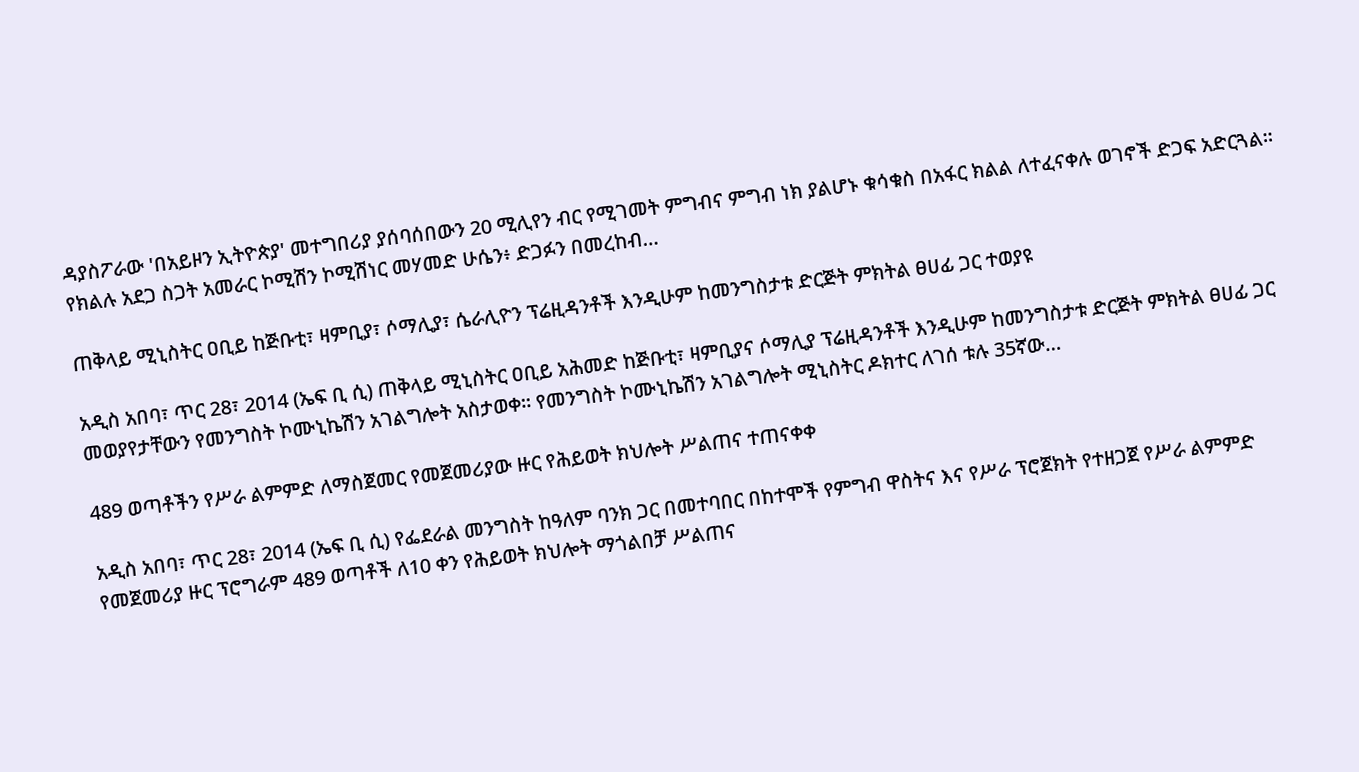ዳያስፖራው 'በአይዞን ኢትዮጵያ' መተግበሪያ ያሰባሰበውን 20 ሚሊየን ብር የሚገመት ምግብና ምግብ ነክ ያልሆኑ ቁሳቁስ በአፋር ክልል ለተፈናቀሉ ወገኖች ድጋፍ አድርጓል። የክልሉ አደጋ ስጋት አመራር ኮሚሽን ኮሚሽነር መሃመድ ሁሴን፥ ድጋፉን በመረከብ…

ጠቅላይ ሚኒስትር ዐቢይ ከጅቡቲ፣ ዛምቢያ፣ ሶማሊያ፣ ሴራሊዮን ፕሬዚዳንቶች እንዲሁም ከመንግስታቱ ድርጅት ምክትል ፀሀፊ ጋር ተወያዩ

አዲስ አበባ፣ ጥር 28፣ 2014 (ኤፍ ቢ ሲ) ጠቅላይ ሚኒስትር ዐቢይ አሕመድ ከጅቡቲ፣ ዛምቢያና ሶማሊያ ፕሬዚዳንቶች እንዲሁም ከመንግስታቱ ድርጅት ምክትል ፀሀፊ ጋር መወያየታቸውን የመንግስት ኮሙኒኬሽን አገልግሎት አስታወቀ፡፡ የመንግስት ኮሙኒኬሽን አገልግሎት ሚኒስትር ዶክተር ለገሰ ቱሉ 35ኛው…

489 ወጣቶችን የሥራ ልምምድ ለማስጀመር የመጀመሪያው ዙር የሕይወት ክህሎት ሥልጠና ተጠናቀቀ

አዲስ አበባ፣ ጥር 28፣ 2014 (ኤፍ ቢ ሲ) የፌደራል መንግስት ከዓለም ባንክ ጋር በመተባበር በከተሞች የምግብ ዋስትና እና የሥራ ፕሮጀክት የተዘጋጀ የሥራ ልምምድ የመጀመሪያ ዙር ፕሮግራም 489 ወጣቶች ለ10 ቀን የሕይወት ክህሎት ማጎልበቻ ሥልጠና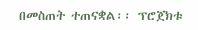በመስጠት ተጠናቋል፡፡ ፕሮጀክቱ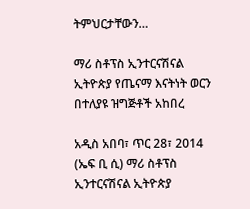ትምህርታቸውን…

ማሪ ስቶፕስ ኢንተርናሽናል ኢትዮጵያ የጤናማ እናትነት ወርን በተለያዩ ዝግጅቶች አከበረ

አዲስ አበባ፣ ጥር 28፣ 2014 (ኤፍ ቢ ሲ) ማሪ ስቶፕስ ኢንተርናሽናል ኢትዮጵያ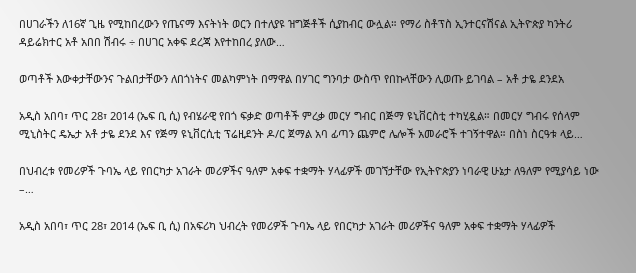በሀገራችን ለ16ኛ ጊዜ የሚከበረውን የጤናማ እናትነት ወርን በተለያዩ ዝግጅቶች ሲያከብር ውሏል። የማሪ ስቶፕስ ኢንተርናሽናል ኢትዮጵያ ካንትሪ ዳይሬክተር አቶ አበበ ሽብሩ ÷ በሀገር አቀፍ ደረጃ እየተከበረ ያለው…

ወጣቶች እውቀታቸውንና ጉልበታቸውን ለበጎነትና መልካምነት በማዋል በሃገር ግንባታ ውስጥ የበኩላቸውን ሊወጡ ይገባል – አቶ ታዬ ደንደአ

አዲስ አበባ፣ ጥር 28፣ 2014 (ኤፍ ቢ ሲ) የብሄራዊ የበጎ ፍቃድ ወጣቶች ምረቃ መርሃ ግብር በጅማ ዩኒቨርስቲ ተካሂዷል። በመርሃ ግብሩ የሰላም ሚኒስትር ዴኤታ አቶ ታዬ ደንደ እና የጅማ ዩኒቨርሲቲ ፕሬዚደንት ዶ/ር ጀማል አባ ፊጣን ጨምሮ ሌሎች አመራሮች ተገኝተዋል። በስነ ስርዓቱ ላይ…

በህብረቱ የመሪዎች ጉባኤ ላይ የበርካታ አገራት መሪዎችና ዓለም አቀፍ ተቋማት ሃላፊዎች መገኘታቸው የኢትዮጵያን ነባራዊ ሁኔታ ለዓለም የሚያሳይ ነው –…

አዲስ አበባ፣ ጥር 28፣ 2014 (ኤፍ ቢ ሲ) በአፍሪካ ህብረት የመሪዎች ጉባኤ ላይ የበርካታ አገራት መሪዎችና ዓለም አቀፍ ተቋማት ሃላፊዎች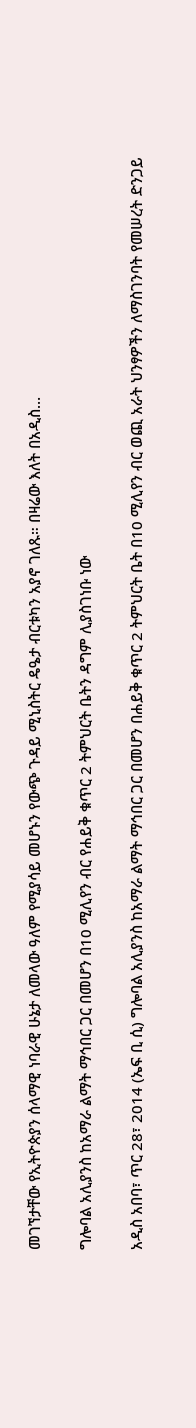መገኘታቸው የኢትዮጵያን ሰላማዊ ነባራዊ ሁኔታ ለመላው ዓለም የሚያሳይ መሆኑን የውጭ ጉዳይ ሚኒስትር ዴዔታ ብርቱካን አያኖ ገለጹ። በዛሬው እለት በአዲስ…

ግሎባል አሊያንስ ከአማራ ልማት ማኅበር ጋር በመሆን በ10 ሚሊየን ብር የሐይቅ ቁጥር 2 ትምህርት ቤትን ዳግም ሊያስገነቡ ነው

አዲስ አበባ፣ ጥር 28፣ 2014 (ኤፍ ቢ ሲ) ግሎባል አሊያንስ ከአማራ ልማት ማኅበር ጋር በመሆን በሐይቅ ቁጥር 2 ትምህርት ቤት በ10 ሚሊየን ብር ወጪ አራት ህንፃዎችን ለማስገንባት የመሠረት ድንጋይ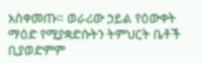አስቀመጡ። ወራሪው ኃይል የዕውቀት ማዕድ የሚያቋድሱትን ትምህርት ቤቶች ቢያወድምም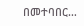በመተባበር…